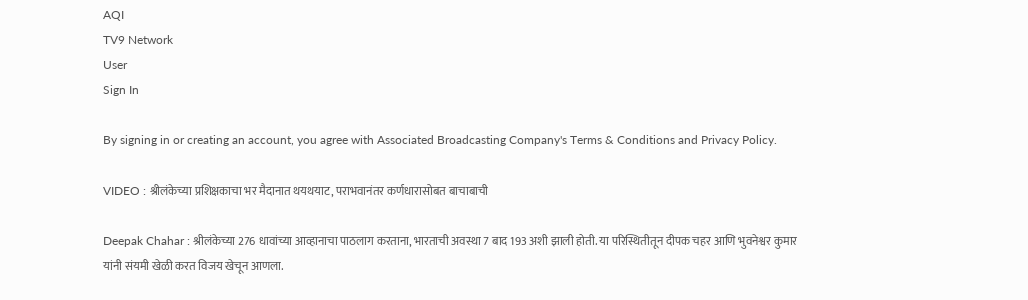AQI
TV9 Network
User
Sign In

By signing in or creating an account, you agree with Associated Broadcasting Company's Terms & Conditions and Privacy Policy.

VIDEO : श्रीलंकेच्या प्रशिक्षकाचा भर मैदानात थयथयाट, पराभवानंतर कर्णधारासोबत बाचाबाची

Deepak Chahar : श्रीलंकेच्या 276 धावांच्या आव्हानाचा पाठलाग करताना, भारताची अवस्था 7 बाद 193 अशी झाली होती. या परिस्थितीतून दीपक चहर आणि भुवनेश्वर कुमार यांनी संयमी खेळी करत विजय खेचून आणला.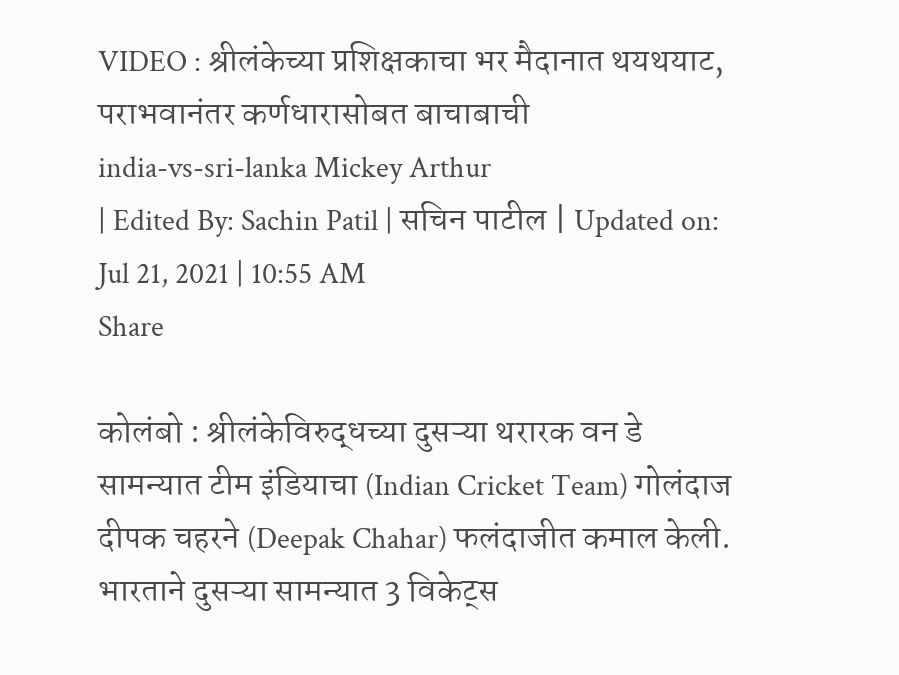VIDEO : श्रीलंकेच्या प्रशिक्षकाचा भर मैदानात थयथयाट, पराभवानंतर कर्णधारासोबत बाचाबाची
india-vs-sri-lanka Mickey Arthur
| Edited By: Sachin Patil | सचिन पाटील | Updated on: Jul 21, 2021 | 10:55 AM
Share

कोलंबो : श्रीलंकेविरुद्धच्या दुसऱ्या थरारक वन डे सामन्यात टीम इंडियाचा (Indian Cricket Team) गोलंदाज दीपक चहरने (Deepak Chahar) फलंदाजीत कमाल केली. भारताने दुसऱ्या सामन्यात 3 विकेट्स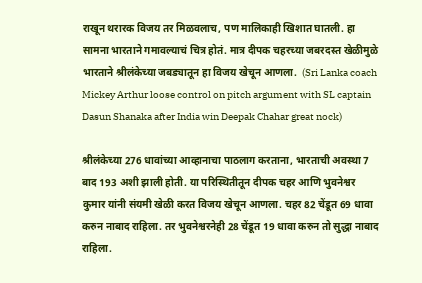राखून थरारक विजय तर मिळवलाच, पण मालिकाही खिशात घातली. हा सामना भारताने गमावल्याचं चित्र होतं. मात्र दीपक चहरच्या जबरदस्त खेळीमुळे भारताने श्रीलंकेच्या जबड्यातून हा विजय खेचून आणला.  (Sri Lanka coach Mickey Arthur loose control on pitch argument with SL captain Dasun Shanaka after India win Deepak Chahar great nock)

श्रीलंकेच्या 276 धावांच्या आव्हानाचा पाठलाग करताना, भारताची अवस्था 7 बाद 193 अशी झाली होती. या परिस्थितीतून दीपक चहर आणि भुवनेश्वर कुमार यांनी संयमी खेळी करत विजय खेचून आणला. चहर 82 चेंडूत 69 धावा करुन नाबाद राहिला. तर भुवनेश्वरनेही 28 चेंडूत 19 धावा करुन तो सुद्धा नाबाद राहिला.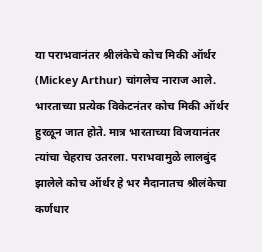या पराभवानंतर श्रीलंकेचे कोच मिकी ऑर्थर (Mickey Arthur) चांगलेच नाराज आले. भारताच्या प्रत्येक विकेटनंतर कोच मिकी ऑर्थर हुरळून जात होते. मात्र भारताच्या विजयानंतर त्यांचा चेहराच उतरला. पराभवामुळे लालबुंद झालेले कोच ऑर्थर हे भर मैदानातच श्रीलंकेचा कर्णधार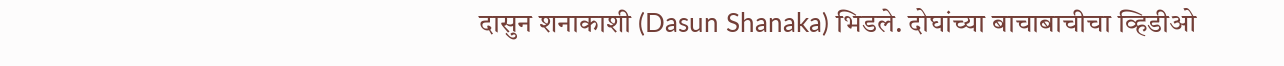दासुन शनाकाशी (Dasun Shanaka) भिडले. दोघांच्या बाचाबाचीचा व्हिडीओ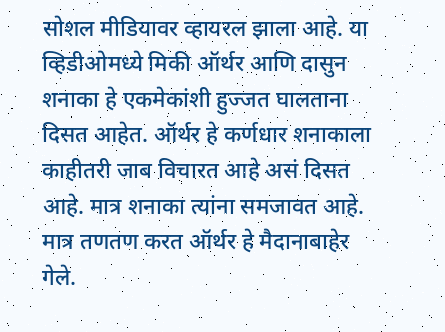सोशल मीडियावर व्हायरल झाला आहे. या व्हिडीओमध्ये मिकी ऑर्थर आणि दासुन शनाका हे एकमेकांशी हुज्जत घालताना दिसत आहेत. ऑर्थर हे कर्णधार शनाकाला काहीतरी जाब विचारत आहे असं दिसत आहे. मात्र शनाका त्यांना समजावत आहे. मात्र तणतण करत ऑर्थर हे मैदानाबाहेर गेले.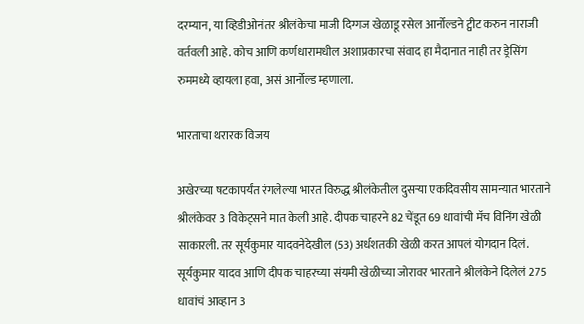दरम्यान, या व्हिडीओनंतर श्रीलंकेचा माजी दिग्गज खेळाडू रसेल आर्नोल्डने ट्वीट करुन नाराजी वर्तवली आहे. कोच आणि कर्णधारामधील अशाप्रकारचा संवाद हा मैदानात नाही तर ड्रेसिंग रुममध्ये व्हायला हवा, असं आर्नोल्ड म्हणाला.

भारताचा थरारक विजय

अखेरच्या षटकापर्यंत रंगलेल्या भारत विरुद्ध श्रीलंकेतील दुसऱ्या एकदिवसीय सामन्यात भारताने श्रीलंकेवर 3 विकेट्सने मात केली आहे. दीपक चाहरने 82 चेंडूत 69 धावांची मॅच विनिंग खेळी साकारली. तर सूर्यकुमार यादवनेदेखील (53) अर्धशतकी खेळी करत आपलं योगदान दिलं. सूर्यकुमार यादव आणि दीपक चाहरच्या संयमी खेळीच्या जोरावर भारताने श्रीलंकेने दिलेलं 275 धावांचं आव्हान 3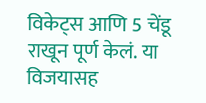विकेट्स आणि 5 चेंडू राखून पूर्ण केलं. या विजयासह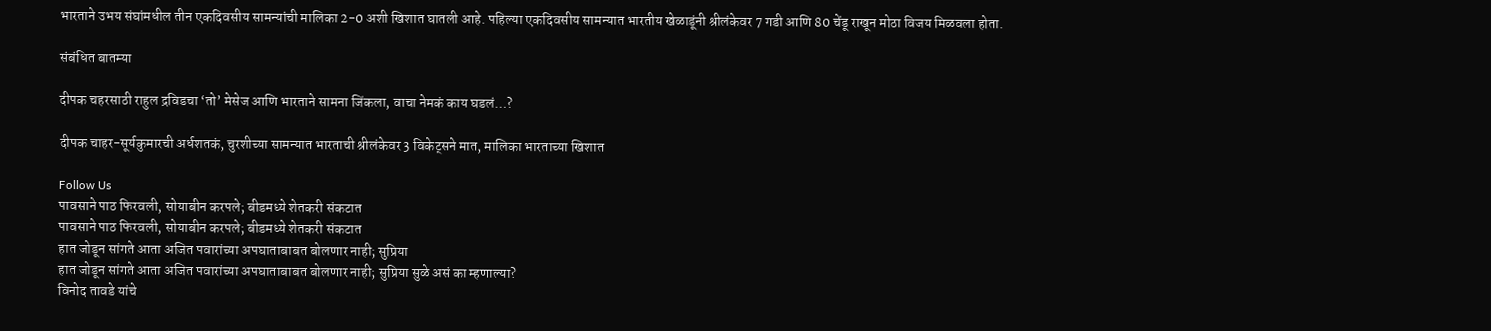भारताने उभय संघांमधील तीन एकदिवसीय सामन्यांची मालिका 2-0 अशी खिशात घातली आहे. पहिल्या एकदिवसीय सामन्यात भारतीय खेळाडूंनी श्रीलंकेवर 7 गडी आणि 80 चेंडू राखून मोठा विजय मिळवला होता.

संबंधित बातम्या

दीपक चहरसाठी राहुल द्रविडचा ‘तो’ मेसेज आणि भारताने सामना जिंकला, वाचा नेमकं काय घडलं…?

दीपक चाहर-सूर्यकुमारची अर्धशतकं, चुरशीच्या सामन्यात भारताची श्रीलंकेवर 3 विकेट्सने मात, मालिका भारताच्या खिशात

Follow Us
पावसाने पाठ फिरवली, सोयाबीन करपले; बीडमध्ये शेतकरी संकटात
पावसाने पाठ फिरवली, सोयाबीन करपले; बीडमध्ये शेतकरी संकटात
हात जोडून सांगते आता अजित पवारांच्या अपघाताबाबत बोलणार नाही; सुप्रिया
हात जोडून सांगते आता अजित पवारांच्या अपघाताबाबत बोलणार नाही; सुप्रिया सुळे असं का म्हणाल्या?
विनोद तावडे यांचे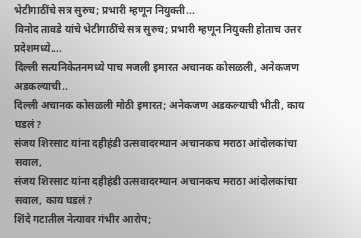भेटीगाठींचे सत्र सुरुच; प्रभारी म्हणून नियुक्ती...
विनोद तावडे यांचे भेटीगाठींचे सत्र सुरुच; प्रभारी म्हणून नियुक्ती होताच उत्तर प्रदेशमध्ये....
दिल्ली सत्यनिकेतनमध्ये पाच मजली इमारत अचानक कोसळली, अनेकजण अडकल्याची..
दिल्ली अचानक कोसळली मोठी इमारत; अनेकजण अडकल्याची भीती, काय घडलं?
संजय शिरसाट यांना दहीहंडी उत्सवादरम्यान अचानकच मराठा आंदोलकांचा सवाल,
संजय शिरसाट यांना दहीहंडी उत्सवादरम्यान अचानकच मराठा आंदोलकांचा सवाल, काय घडलं?
शिंदे गटातील नेत्यावर गंभीर आरोप;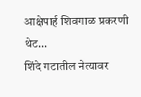आक्षेपार्ह शिवगाळ प्रकरणी थेट...
शिंदे गटातील नेत्यावर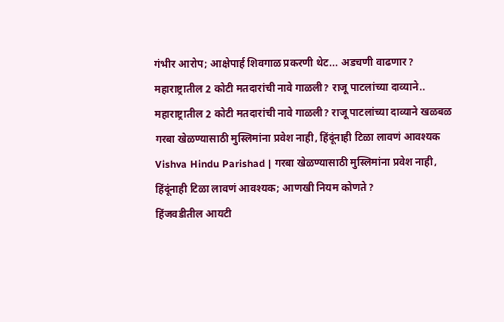गंभीर आरोप; आक्षेपार्ह शिवगाळ प्रकरणी थेट... अडचणी वाढणार?
महाराष्ट्रातील 2 कोटी मतदारांची नावे गाळली? राजू पाटलांच्या दाव्याने..
महाराष्ट्रातील 2 कोटी मतदारांची नावे गाळली? राजू पाटलांच्या दाव्याने खळबळ
गरबा खेळण्यासाठी मुस्लिमांना प्रवेश नाही, हिंदूंनाही टिळा लावणं आवश्यक
Vishva Hindu Parishad | गरबा खेळण्यासाठी मुस्लिमांना प्रवेश नाही, हिंदूंनाही टिळा लावणं आवश्यक; आणखी नियम कोणते?
हिंजवडीतील आयटी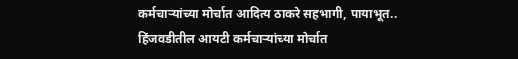कर्मचाऱ्यांच्या मोर्चात आदित्य ठाकरे सहभागी, पायाभूत..
हिंजवडीतील आयटी कर्मचाऱ्यांच्या मोर्चात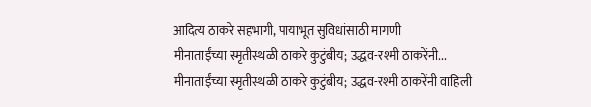आदित्य ठाकरे सहभागी, पायाभूत सुविधांसाठी मागणी
मीनाताईंच्या स्मृतीस्थळी ठाकरे कुटुंबीय; उद्धव-रश्मी ठाकरेंनी...
मीनाताईंच्या स्मृतीस्थळी ठाकरे कुटुंबीय; उद्धव-रश्मी ठाकरेंनी वाहिली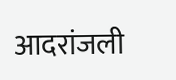आदरांजली